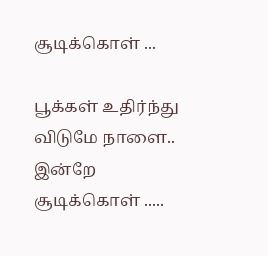சூடிக்கொள் ...

பூக்கள் உதிர்ந்து விடுமே நாளை..
இன்றே சூடிக்கொள் .....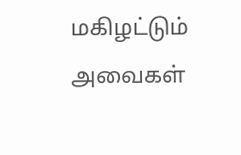மகிழட்டும் அவைகள்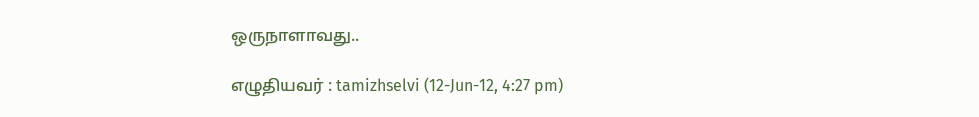ஒருநாளாவது..

எழுதியவர் : tamizhselvi (12-Jun-12, 4:27 pm)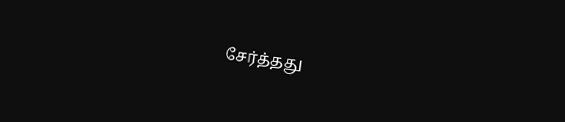சேர்த்தது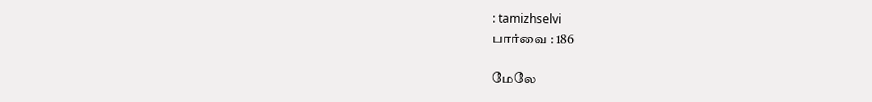: tamizhselvi
பார்வை : 186

மேலே